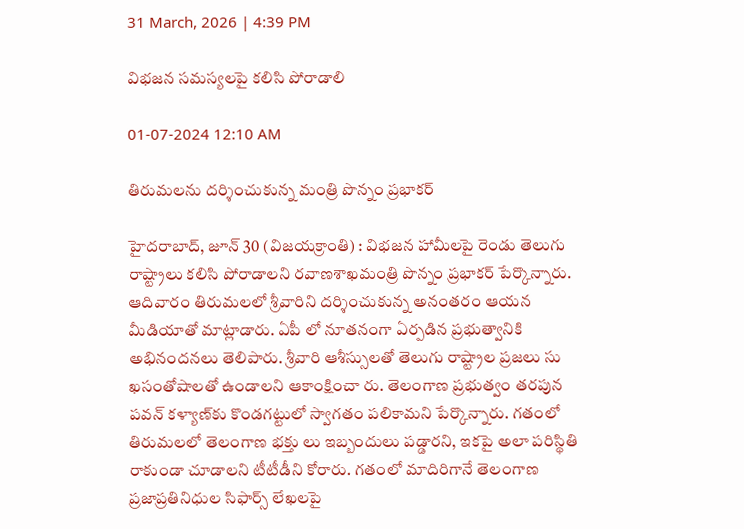31 March, 2026 | 4:39 PM

విభజన సమస్యలపై కలిసి పోరాడాలి

01-07-2024 12:10 AM

తిరుమలను దర్శించుకున్న మంత్రి పొన్నం ప్రభాకర్

హైదరాబాద్, జూన్ 30 (విజయక్రాంతి) : విభజన హామీలపై రెండు తెలుగు రాష్ట్రాలు కలిసి పోరాడాలని రవాణశాఖమంత్రి పొన్నం ప్రభాకర్ పేర్కొన్నారు. ఆదివారం తిరుమలలో శ్రీవారిని దర్శించుకున్న అనంతరం ఆయన మీడియాతో మాట్లాడారు. ఏపీ లో నూతనంగా ఏర్పడిన ప్రభుత్వానికి అభినందనలు తెలిపారు. శ్రీవారి ఆశీస్సులతో తెలుగు రాష్ట్రాల ప్రజలు సు ఖసంతోషాలతో ఉండాలని ఆకాంక్షించా రు. తెలంగాణ ప్రభుత్వం తరపున పవన్ కళ్యాణ్‌కు కొండగట్టులో స్వాగతం పలికామని పేర్కొన్నారు. గతంలో తిరుమలలో తెలంగాణ భక్తు లు ఇబ్బందులు పడ్డారని, ఇకపై అలా పరిస్థితి రాకుండా చూడాలని టీటీడీని కోరారు. గతంలో మాదిరిగానే తెలంగాణ ప్రజాప్రతినిధుల సిఫార్స్ లేఖలపై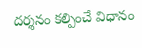దర్శనం కల్పించే విధానం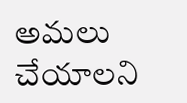అమలు చేయాలని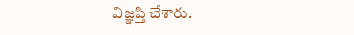విజ్ఞప్తి చేశారు.